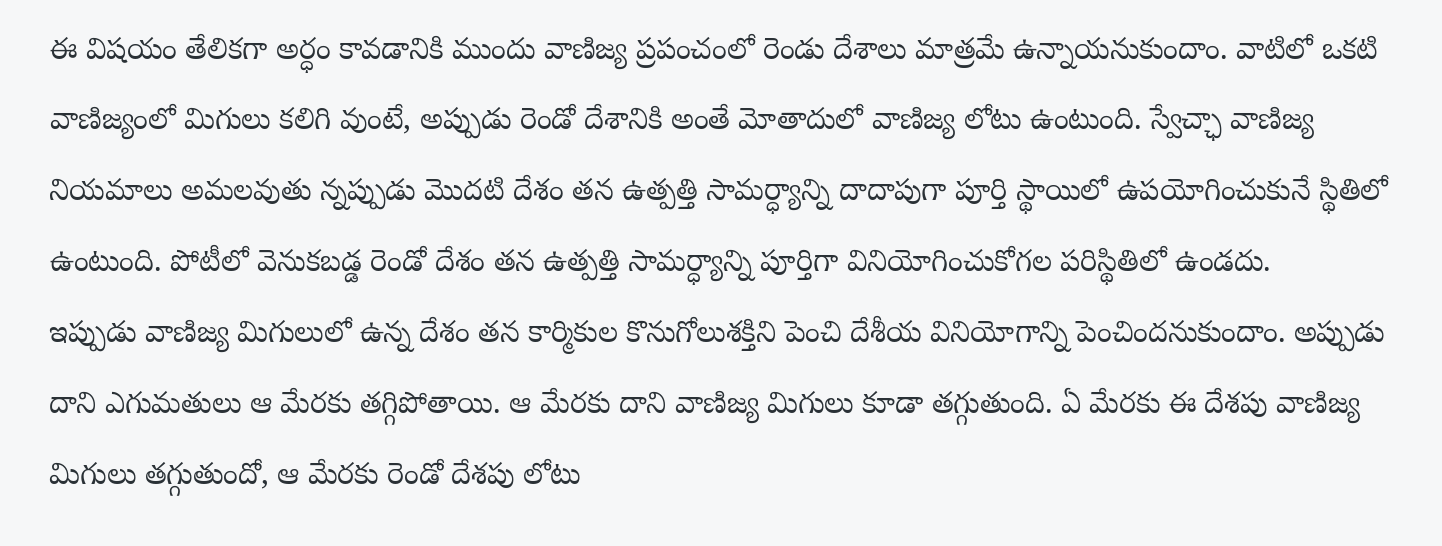ఈ విషయం తేలికగా అర్ధం కావడానికి ముందు వాణిజ్య ప్రపంచంలో రెండు దేశాలు మాత్రమే ఉన్నాయనుకుందాం. వాటిలో ఒకటి వాణిజ్యంలో మిగులు కలిగి వుంటే, అప్పుడు రెండో దేశానికి అంతే మోతాదులో వాణిజ్య లోటు ఉంటుంది. స్వేచ్ఛా వాణిజ్య నియమాలు అమలవుతు న్నప్పుడు మొదటి దేశం తన ఉత్పత్తి సామర్ధ్యాన్ని దాదాపుగా పూర్తి స్థాయిలో ఉపయోగించుకునే స్థితిలో ఉంటుంది. పోటీలో వెనుకబడ్డ రెండో దేశం తన ఉత్పత్తి సామర్ధ్యాన్ని పూర్తిగా వినియోగించుకోగల పరిస్థితిలో ఉండదు.
ఇప్పుడు వాణిజ్య మిగులులో ఉన్న దేశం తన కార్మికుల కొనుగోలుశక్తిని పెంచి దేశీయ వినియోగాన్ని పెంచిందనుకుందాం. అప్పుడు దాని ఎగుమతులు ఆ మేరకు తగ్గిపోతాయి. ఆ మేరకు దాని వాణిజ్య మిగులు కూడా తగ్గుతుంది. ఏ మేరకు ఈ దేశపు వాణిజ్య మిగులు తగ్గుతుందో, ఆ మేరకు రెండో దేశపు లోటు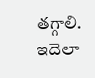తగ్గాలి. ఇదెలా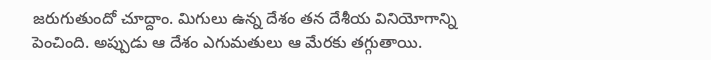జరుగుతుందో చూద్దాం. మిగులు ఉన్న దేశం తన దేశీయ వినియోగాన్ని పెంచింది. అప్పుడు ఆ దేశం ఎగుమతులు ఆ మేరకు తగ్గుతాయి.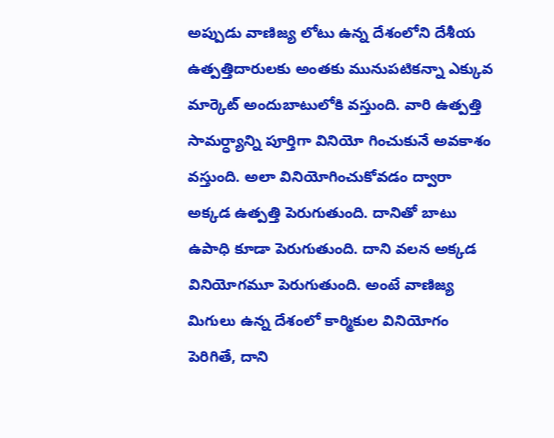అప్పుడు వాణిజ్య లోటు ఉన్న దేశంలోని దేశీయ ఉత్పత్తిదారులకు అంతకు మునుపటికన్నా ఎక్కువ మార్కెట్ అందుబాటులోకి వస్తుంది. వారి ఉత్పత్తి సామర్ధ్యాన్ని పూర్తిగా వినియో గించుకునే అవకాశం వస్తుంది. అలా వినియోగించుకోవడం ద్వారా అక్కడ ఉత్పత్తి పెరుగుతుంది. దానితో బాటు ఉపాధి కూడా పెరుగుతుంది. దాని వలన అక్కడ వినియోగమూ పెరుగుతుంది. అంటే వాణిజ్య మిగులు ఉన్న దేశంలో కార్మికుల వినియోగం పెరిగితే, దాని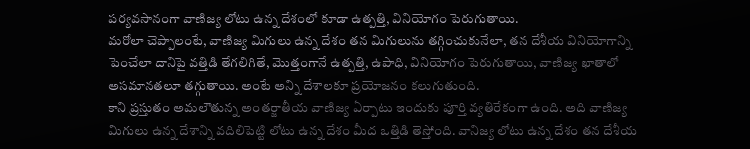పర్యవసానంగా వాణిజ్య లోటు ఉన్న దేశంలో కూడా ఉత్పత్తి, వినియోగం పెరుగుతాయి.
మరోలా చెప్పాలంటే, వాణిజ్య మిగులు ఉన్న దేశం తన మిగులును తగ్గించుకునేలా, తన దేశీయ వినియోగాన్ని పెంచేలా దానిపై వత్తిడి తేగలిగితే, మొత్తంగానే ఉత్పత్తి, ఉపాధి, వినియోగం పెరుగుతాయి, వాణిజ్య ఖాతాలో అసమానతలూ తగ్గుతాయి. అంటే అన్ని దేశాలకూ ప్రయోజనం కలుగుతుంది.
కాని ప్రస్తుతం అమలౌతున్న అంతర్జాతీయ వాణిజ్య ఏర్పాటు ఇందుకు పూర్తి వ్యతిరేకంగా ఉంది. అది వాణిజ్య మిగులు ఉన్న దేశాన్ని వదిలిపెట్టి లోటు ఉన్న దేశం మీద ఒత్తిడి తెస్తోంది. వానిజ్య లోటు ఉన్న దేశం తన దేశీయ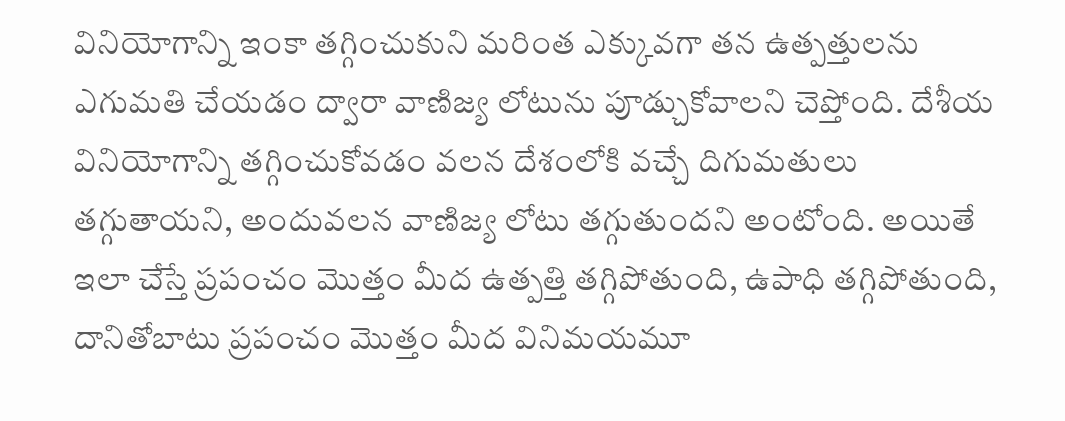వినియోగాన్ని ఇంకా తగ్గించుకుని మరింత ఎక్కువగా తన ఉత్పత్తులను ఎగుమతి చేయడం ద్వారా వాణిజ్య లోటును పూడ్చుకోవాలని చెప్తోంది. దేశీయ వినియోగాన్ని తగ్గించుకోవడం వలన దేశంలోకి వచ్చే దిగుమతులు తగ్గుతాయని, అందువలన వాణిజ్య లోటు తగ్గుతుందని అంటోంది. అయితే ఇలా చేస్తే ప్రపంచం మొత్తం మీద ఉత్పత్తి తగ్గిపోతుంది, ఉపాధి తగ్గిపోతుంది, దానితోబాటు ప్రపంచం మొత్తం మీద వినిమయమూ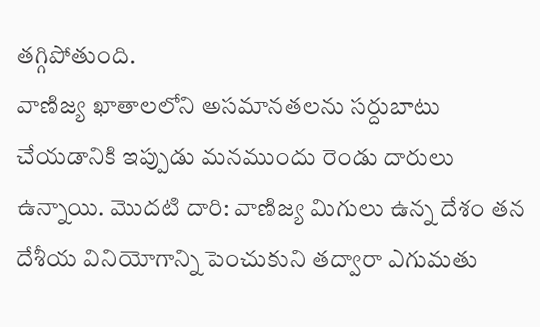తగ్గిపోతుంది.
వాణిజ్య ఖాతాలలోని అసమానతలను సర్దుబాటు చేయడానికి ఇప్పుడు మనముందు రెండు దారులు ఉన్నాయి. మొదటి దారి: వాణిజ్య మిగులు ఉన్న దేశం తన దేశీయ వినియోగాన్ని పెంచుకుని తద్వారా ఎగుమతు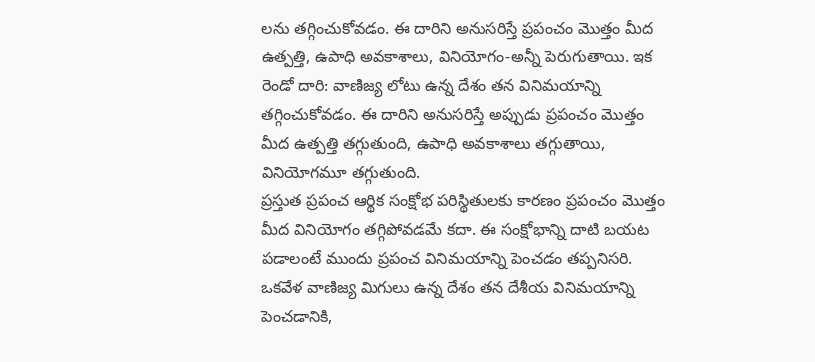లను తగ్గించుకోవడం. ఈ దారిని అనుసరిస్తే ప్రపంచం మొత్తం మీద ఉత్పత్తి, ఉపాధి అవకాశాలు, వినియోగం-అన్నీ పెరుగుతాయి. ఇక రెండో దారి: వాణిజ్య లోటు ఉన్న దేశం తన వినిమయాన్ని తగ్గించుకోవడం. ఈ దారిని అనుసరిస్తే అప్పుడు ప్రపంచం మొత్తం మీద ఉత్పత్తి తగ్గుతుంది, ఉపాధి అవకాశాలు తగ్గుతాయి, వినియోగమూ తగ్గుతుంది.
ప్రస్తుత ప్రపంచ ఆర్థిక సంక్షోభ పరిస్థితులకు కారణం ప్రపంచం మొత్తం మీద వినియోగం తగ్గిపోవడమే కదా. ఈ సంక్షోభాన్ని దాటి బయట పడాలంటే ముందు ప్రపంచ వినిమయాన్ని పెంచడం తప్పనిసరి. ఒకవేళ వాణిజ్య మిగులు ఉన్న దేశం తన దేశీయ వినిమయాన్ని పెంచడానికి,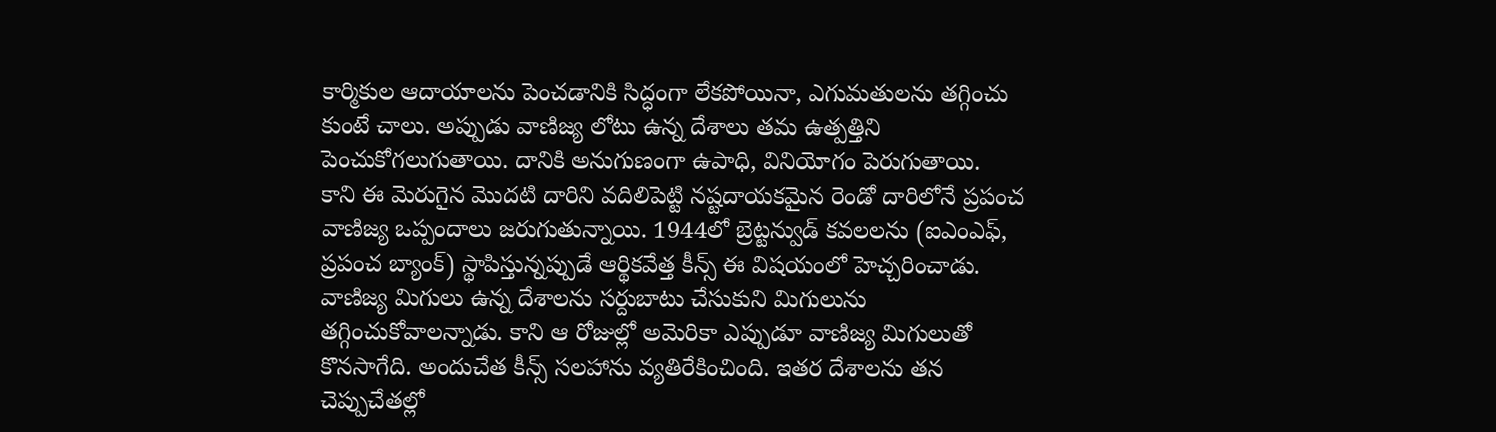కార్మికుల ఆదాయాలను పెంచడానికి సిద్ధంగా లేకపోయినా, ఎగుమతులను తగ్గించు కుంటే చాలు. అప్పుడు వాణిజ్య లోటు ఉన్న దేశాలు తమ ఉత్పత్తిని పెంచుకోగలుగుతాయి. దానికి అనుగుణంగా ఉపాధి, వినియోగం పెరుగుతాయి.
కాని ఈ మెరుగైన మొదటి దారిని వదిలిపెట్టి నష్టదాయకమైన రెండో దారిలోనే ప్రపంచ వాణిజ్య ఒప్పందాలు జరుగుతున్నాయి. 1944లో బ్రెట్టన్వుడ్ కవలలను (ఐఎంఎఫ్, ప్రపంచ బ్యాంక్) స్థాపిస్తున్నప్పుడే ఆర్థికవేత్త కీన్స్ ఈ విషయంలో హెచ్చరించాడు. వాణిజ్య మిగులు ఉన్న దేశాలను సర్దుబాటు చేసుకుని మిగులును తగ్గించుకోవాలన్నాడు. కాని ఆ రోజుల్లో అమెరికా ఎప్పుడూ వాణిజ్య మిగులుతో కొనసాగేది. అందుచేత కీన్స్ సలహాను వ్యతిరేకించింది. ఇతర దేశాలను తన చెప్పుచేతల్లో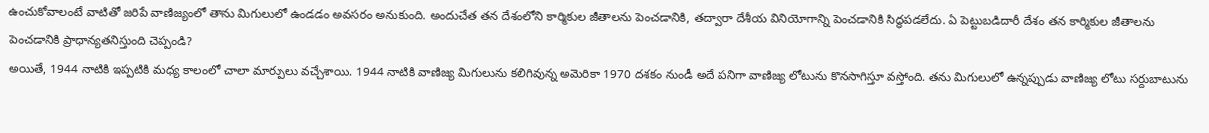ఉంచుకోవాలంటే వాటితో జరిపే వాణిజ్యంలో తాను మిగులులో ఉండడం అవసరం అనుకుంది. అందుచేత తన దేశంలోని కార్మికుల జీతాలను పెంచడానికి, తద్వారా దేశీయ వినియోగాన్ని పెంచడానికి సిద్ధపడలేదు. ఏ పెట్టుబడిదారీ దేశం తన కార్మికుల జీతాలను పెంచడానికి ప్రాధాన్యతనిస్తుంది చెప్పండి?
అయితే, 1944 నాటికి ఇప్పటికి మధ్య కాలంలో చాలా మార్పులు వచ్చేశాయి. 1944 నాటికి వాణిజ్య మిగులును కలిగివున్న అమెరికా 1970 దశకం నుండీ అదే పనిగా వాణిజ్య లోటును కొనసాగిస్తూ వస్తోంది. తను మిగులులో ఉన్నప్పుడు వాణిజ్య లోటు సర్దుబాటును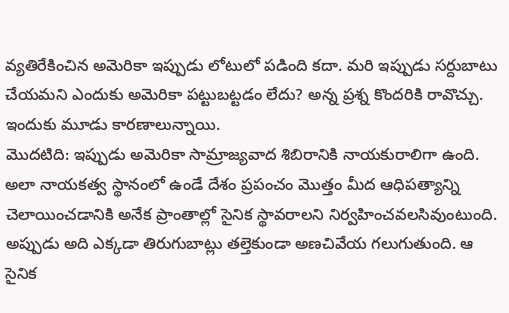వ్యతిరేకించిన అమెరికా ఇప్పుడు లోటులో పడింది కదా. మరి ఇప్పుడు సర్దుబాటు చేయమని ఎందుకు అమెరికా పట్టుబట్టడం లేదు? అన్న ప్రశ్న కొందరికి రావొచ్చు. ఇందుకు మూడు కారణాలున్నాయి.
మొదటిది: ఇప్పుడు అమెరికా సామ్రాజ్యవాద శిబిరానికి నాయకురాలిగా ఉంది. అలా నాయకత్వ స్థానంలో ఉండే దేశం ప్రపంచం మొత్తం మీద ఆధిపత్యాన్ని చెలాయించడానికి అనేక ప్రాంతాల్లో సైనిక స్థావరాలని నిర్వహించవలసివుంటుంది. అప్పుడు అది ఎక్కడా తిరుగుబాట్లు తల్తెకుండా అణచివేయ గలుగుతుంది. ఆ సైనిక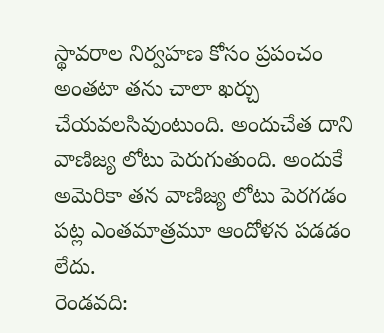స్థావరాల నిర్వహణ కోసం ప్రపంచం అంతటా తను చాలా ఖర్చు చేయవలసివుంటుంది. అందుచేత దాని వాణిజ్య లోటు పెరుగుతుంది. అందుకే అమెరికా తన వాణిజ్య లోటు పెరగడం పట్ల ఎంతమాత్రమూ ఆందోళన పడడం లేదు.
రెండవది: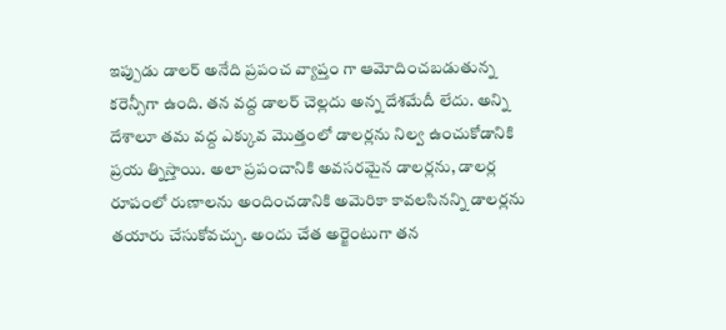ఇప్పుడు డాలర్ అనేది ప్రపంచ వ్యాప్తం గా ఆమోదించబడుతున్న కరెన్సీగా ఉంది. తన వద్ద డాలర్ చెల్లదు అన్న దేశమేదీ లేదు. అన్ని దేశాలూ తమ వద్ద ఎక్కువ మొత్తంలో డాలర్లను నిల్వ ఉంచుకోడానికి ప్రయ త్నిస్తాయి. అలా ప్రపంచానికి అవసరమైన డాలర్లను, డాలర్ల రూపంలో రుణాలను అందించడానికి అమెరికా కావలసినన్ని డాలర్లను తయారు చేసుకోవచ్చు. అందు చేత అర్జెంటుగా తన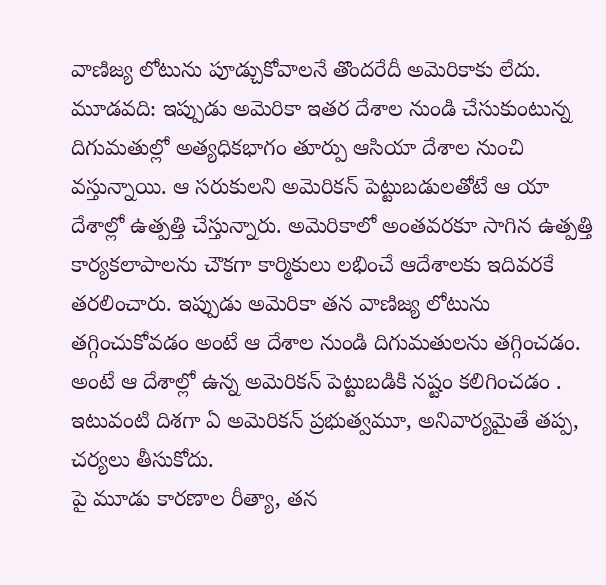వాణిజ్య లోటును పూడ్చుకోవాలనే తొందరేదీ అమెరికాకు లేదు.
మూడవది: ఇప్పుడు అమెరికా ఇతర దేశాల నుండి చేసుకుంటున్న దిగుమతుల్లో అత్యధికభాగం తూర్పు ఆసియా దేశాల నుంచి వస్తున్నాయి. ఆ సరుకులని అమెరికన్ పెట్టుబడులతోటే ఆ యా దేశాల్లో ఉత్పత్తి చేస్తున్నారు. అమెరికాలో అంతవరకూ సాగిన ఉత్పత్తి కార్యకలాపాలను చౌకగా కార్మికులు లభించే ఆదేశాలకు ఇదివరకే తరలించారు. ఇప్పుడు అమెరికా తన వాణిజ్య లోటును తగ్గించుకోవడం అంటే ఆ దేశాల నుండి దిగుమతులను తగ్గించడం. అంటే ఆ దేశాల్లో ఉన్న అమెరికన్ పెట్టుబడికి నష్టం కలిగించడం . ఇటువంటి దిశగా ఏ అమెరికన్ ప్రభుత్వమూ, అనివార్యమైతే తప్ప, చర్యలు తీసుకోదు.
పై మూడు కారణాల రీత్యా, తన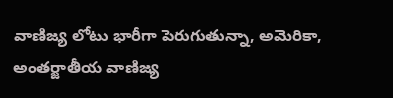వాణిజ్య లోటు భారీగా పెరుగుతున్నా, అమెరికా, అంతర్జాతీయ వాణిజ్య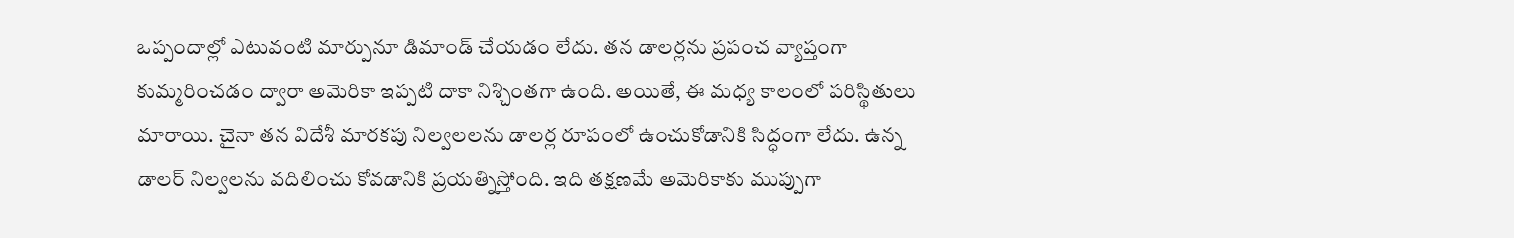ఒప్పందాల్లో ఎటువంటి మార్పునూ డిమాండ్ చేయడం లేదు. తన డాలర్లను ప్రపంచ వ్యాప్తంగా కుమ్మరించడం ద్వారా అమెరికా ఇప్పటి దాకా నిశ్చింతగా ఉంది. అయితే, ఈ మధ్య కాలంలో పరిస్థితులు మారాయి. చైనా తన విదేశీ మారకపు నిల్వలలను డాలర్ల రూపంలో ఉంచుకోడానికి సిద్ధంగా లేదు. ఉన్న డాలర్ నిల్వలను వదిలించు కోవడానికి ప్రయత్నిస్తోంది. ఇది తక్షణమే అమెరికాకు ముప్పుగా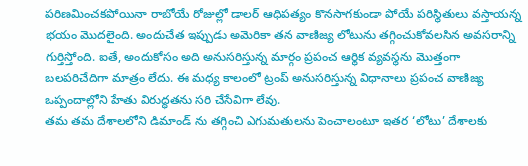పరిణమించకపోయినా రాబోయే రోజుల్లో డాలర్ ఆధిపత్యం కొనసాగకుండా పోయే పరిస్థితులు వస్తాయన్న భయం మొదలైంది. అందుచేత ఇప్పుడు అమెరికా తన వాణిజ్య లోటును తగ్గించుకోవలసిన అవసరాన్ని గుర్తిస్తోంది. ఐతే, అందుకోసం అది అనుసరిస్తున్న మార్గం ప్రపంచ ఆర్థిక వ్యవస్థను మొత్తంగా బలపరిచేదిగా మాత్రం లేదు. ఈ మధ్య కాలంలో ట్రంప్ అనుసరిస్తున్న విధానాలు ప్రపంచ వాణిజ్య ఒప్పందాల్లోని హేతు విరుద్ధతను సరి చేసేవిగా లేవు.
తమ తమ దేశాలలోని డిమాండ్ ను తగ్గించి ఎగుమతులను పెంచాలంటూ ఇతర ‘లోటు’ దేశాలకు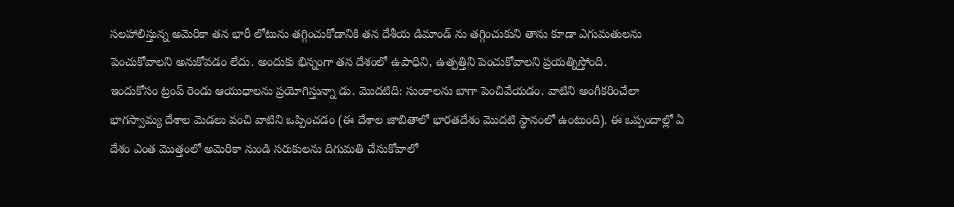సలహాలిస్తున్న అమెరికా తన భారీ లోటును తగ్గించుకోడానికి తన దేశీయ డిమాండ్ ను తగ్గించుకుని తాను కూడా ఎగుమతులను పెంచుకోవాలని అనుకోవడం లేదు. అందుకు భిన్నంగా తన దేశంలో ఉపాధిని, ఉత్పత్తిని పెంచుకోవాలని ప్రయత్నిస్తోంది.
ఇందుకోసం ట్రంప్ రెండు ఆయుధాలను ప్రయోగిస్తున్నా డు. మొదటిది: సుంకాలను బాగా పెంచివేయడం. వాటిని అంగీకరించేలా భాగస్వామ్య దేశాల మెడలు వంచి వాటిని ఒప్పించడం (ఈ దేశాల జాబితాలో భారతదేశం మొదటి స్థానంలో ఉంటుంది). ఈ ఒప్పందాల్లో ఏ దేశం ఎంత మొత్తంలో అమెరికా నుండి సరుకులను దిగుమతి చేసుకోవాలో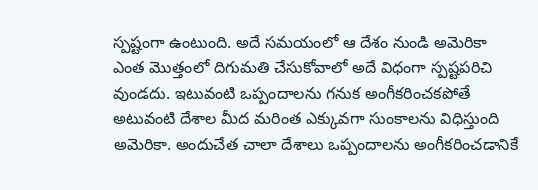స్పష్టంగా ఉంటుంది. అదే సమయంలో ఆ దేశం నుండి అమెరికా ఎంత మొత్తంలో దిగుమతి చేసుకోవాలో అదే విధంగా స్పష్టపరిచి వుండదు. ఇటువంటి ఒప్పందాలను గనుక అంగీకరించకపోతే అటువంటి దేశాల మీద మరింత ఎక్కువగా సుంకాలను విధిస్తుంది అమెరికా. అందుచేత చాలా దేశాలు ఒప్పందాలను అంగీకరించడానికే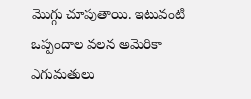మొగ్గు చూపుతాయి. ఇటువంటి ఒప్పందాల వలన అమెరికా ఎగుమతులు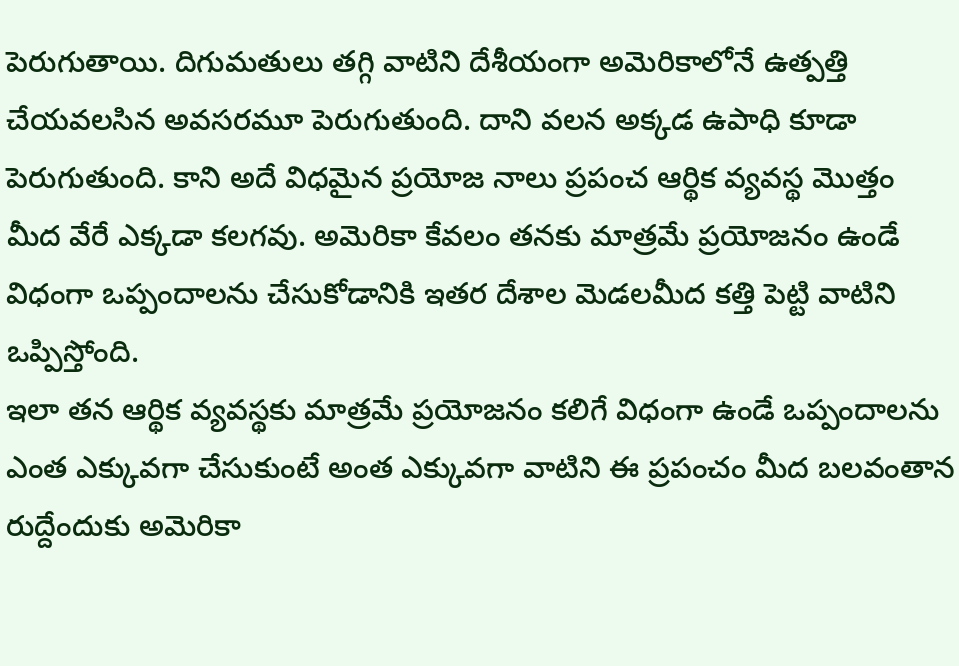పెరుగుతాయి. దిగుమతులు తగ్గి వాటిని దేశీయంగా అమెరికాలోనే ఉత్పత్తి చేయవలసిన అవసరమూ పెరుగుతుంది. దాని వలన అక్కడ ఉపాధి కూడా పెరుగుతుంది. కాని అదే విధమైన ప్రయోజ నాలు ప్రపంచ ఆర్థిక వ్యవస్థ మొత్తం మీద వేరే ఎక్కడా కలగవు. అమెరికా కేవలం తనకు మాత్రమే ప్రయోజనం ఉండే విధంగా ఒప్పందాలను చేసుకోడానికి ఇతర దేశాల మెడలమీద కత్తి పెట్టి వాటిని ఒప్పిస్తోంది.
ఇలా తన ఆర్థిక వ్యవస్థకు మాత్రమే ప్రయోజనం కలిగే విధంగా ఉండే ఒప్పందాలను ఎంత ఎక్కువగా చేసుకుంటే అంత ఎక్కువగా వాటిని ఈ ప్రపంచం మీద బలవంతాన రుద్దేందుకు అమెరికా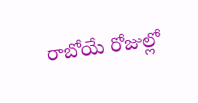రాబోయే రోజుల్లో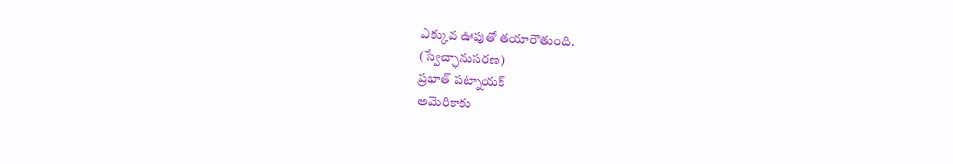ఎక్కువ ఊపుతో తయారౌతుంది.
(స్వేచ్ఛానుసరణ)
ప్రభాత్ పట్నాయక్
అమెరికాకు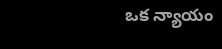ఒక న్యాయం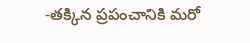-తక్కిన ప్రపంచానికి మరో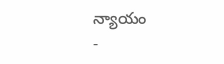న్యాయం
-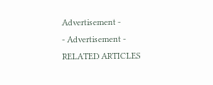Advertisement -
- Advertisement -
RELATED ARTICLES